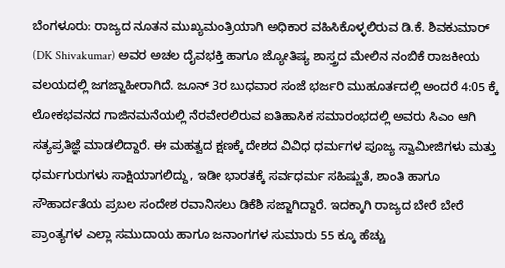ಬೆಂಗಳೂರು: ರಾಜ್ಯದ ನೂತನ ಮುಖ್ಯಮಂತ್ರಿಯಾಗಿ ಅಧಿಕಾರ ವಹಿಸಿಕೊಳ್ಳಲಿರುವ ಡಿ.ಕೆ. ಶಿವಕುಮಾರ್ (DK Shivakumar) ಅವರ ಅಚಲ ದೈವಭಕ್ತಿ ಹಾಗೂ ಜ್ಯೋತಿಷ್ಯ ಶಾಸ್ತ್ರದ ಮೇಲಿನ ನಂಬಿಕೆ ರಾಜಕೀಯ ವಲಯದಲ್ಲಿ ಜಗಜ್ಜಾಹೀರಾಗಿದೆ. ಜೂನ್ 3ರ ಬುಧವಾರ ಸಂಜೆ ಭರ್ಜರಿ ಮುಹೂರ್ತದಲ್ಲಿ ಅಂದರೆ 4:05 ಕ್ಕೆ ಲೋಕಭವನದ ಗಾಜಿನಮನೆಯಲ್ಲಿ ನೆರವೇರಲಿರುವ ಐತಿಹಾಸಿಕ ಸಮಾರಂಭದಲ್ಲಿ ಅವರು ಸಿಎಂ ಆಗಿ ಸತ್ಯಪ್ರತಿಜ್ಞೆ ಮಾಡಲಿದ್ದಾರೆ. ಈ ಮಹತ್ವದ ಕ್ಷಣಕ್ಕೆ ದೇಶದ ವಿವಿಧ ಧರ್ಮಗಳ ಪೂಜ್ಯ ಸ್ವಾಮೀಜಿಗಳು ಮತ್ತು ಧರ್ಮಗುರುಗಳು ಸಾಕ್ಷಿಯಾಗಲಿದ್ದು, ಇಡೀ ಭಾರತಕ್ಕೆ ಸರ್ವಧರ್ಮ ಸಹಿಷ್ಣುತೆ, ಶಾಂತಿ ಹಾಗೂ ಸೌಹಾರ್ದತೆಯ ಪ್ರಬಲ ಸಂದೇಶ ರವಾನಿಸಲು ಡಿಕೆಶಿ ಸಜ್ಜಾಗಿದ್ದಾರೆ. ಇದಕ್ಕಾಗಿ ರಾಜ್ಯದ ಬೇರೆ ಬೇರೆ ಪ್ರಾಂತ್ಯಗಳ ಎಲ್ಲಾ ಸಮುದಾಯ ಹಾಗೂ ಜನಾಂಗಗಳ ಸುಮಾರು 55 ಕ್ಕೂ ಹೆಚ್ಚು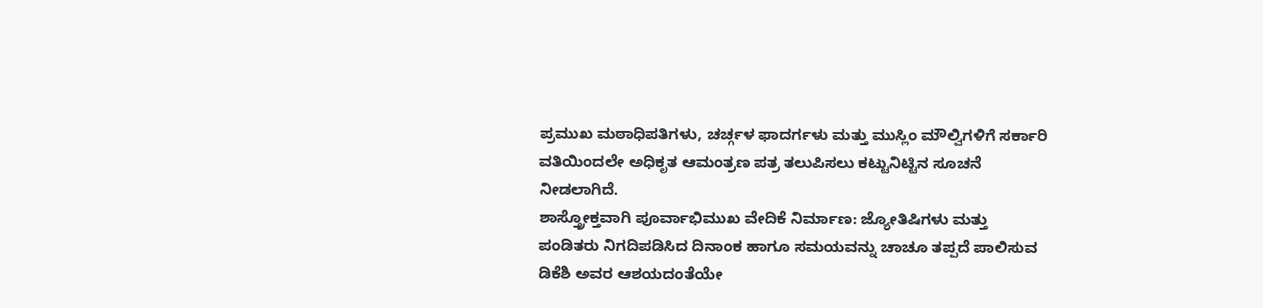ಪ್ರಮುಖ ಮಠಾಧಿಪತಿಗಳು, ಚರ್ಚ್ಗಳ ಫಾದರ್ಗಳು ಮತ್ತು ಮುಸ್ಲಿಂ ಮೌಲ್ವಿಗಳಿಗೆ ಸರ್ಕಾರಿ ವತಿಯಿಂದಲೇ ಅಧಿಕೃತ ಆಮಂತ್ರಣ ಪತ್ರ ತಲುಪಿಸಲು ಕಟ್ಟುನಿಟ್ಟಿನ ಸೂಚನೆ ನೀಡಲಾಗಿದೆ.
ಶಾಸ್ತ್ರೋಕ್ತವಾಗಿ ಪೂರ್ವಾಭಿಮುಖ ವೇದಿಕೆ ನಿರ್ಮಾಣ: ಜ್ಯೋತಿಷಿಗಳು ಮತ್ತು ಪಂಡಿತರು ನಿಗದಿಪಡಿಸಿದ ದಿನಾಂಕ ಹಾಗೂ ಸಮಯವನ್ನು ಚಾಚೂ ತಪ್ಪದೆ ಪಾಲಿಸುವ ಡಿಕೆಶಿ ಅವರ ಆಶಯದಂತೆಯೇ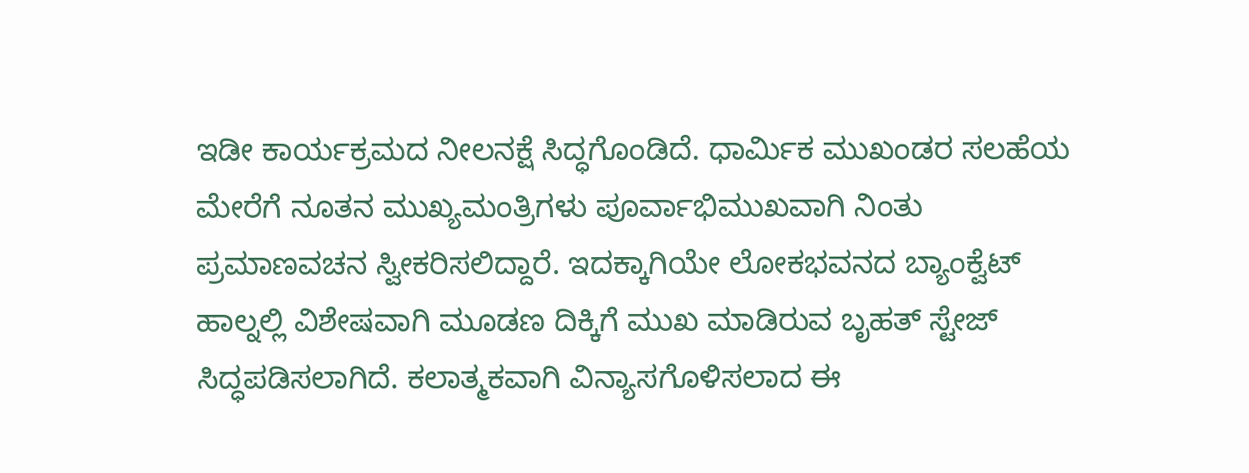ಇಡೀ ಕಾರ್ಯಕ್ರಮದ ನೀಲನಕ್ಷೆ ಸಿದ್ಧಗೊಂಡಿದೆ. ಧಾರ್ಮಿಕ ಮುಖಂಡರ ಸಲಹೆಯ ಮೇರೆಗೆ ನೂತನ ಮುಖ್ಯಮಂತ್ರಿಗಳು ಪೂರ್ವಾಭಿಮುಖವಾಗಿ ನಿಂತು ಪ್ರಮಾಣವಚನ ಸ್ವೀಕರಿಸಲಿದ್ದಾರೆ. ಇದಕ್ಕಾಗಿಯೇ ಲೋಕಭವನದ ಬ್ಯಾಂಕ್ವೆಟ್ ಹಾಲ್ನಲ್ಲಿ ವಿಶೇಷವಾಗಿ ಮೂಡಣ ದಿಕ್ಕಿಗೆ ಮುಖ ಮಾಡಿರುವ ಬೃಹತ್ ಸ್ಟೇಜ್ ಸಿದ್ಧಪಡಿಸಲಾಗಿದೆ. ಕಲಾತ್ಮಕವಾಗಿ ವಿನ್ಯಾಸಗೊಳಿಸಲಾದ ಈ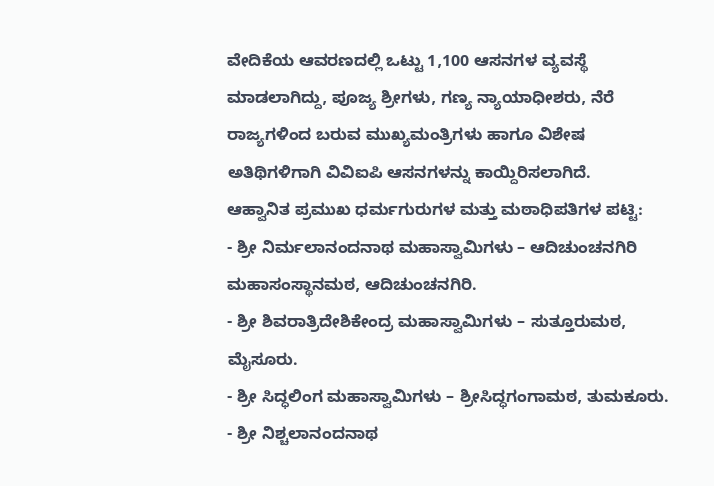ವೇದಿಕೆಯ ಆವರಣದಲ್ಲಿ ಒಟ್ಟು 1,100 ಆಸನಗಳ ವ್ಯವಸ್ಥೆ ಮಾಡಲಾಗಿದ್ದು, ಪೂಜ್ಯ ಶ್ರೀಗಳು, ಗಣ್ಯ ನ್ಯಾಯಾಧೀಶರು, ನೆರೆ ರಾಜ್ಯಗಳಿಂದ ಬರುವ ಮುಖ್ಯಮಂತ್ರಿಗಳು ಹಾಗೂ ವಿಶೇಷ ಅತಿಥಿಗಳಿಗಾಗಿ ವಿವಿಐಪಿ ಆಸನಗಳನ್ನು ಕಾಯ್ದಿರಿಸಲಾಗಿದೆ.
ಆಹ್ವಾನಿತ ಪ್ರಮುಖ ಧರ್ಮಗುರುಗಳ ಮತ್ತು ಮಠಾಧಿಪತಿಗಳ ಪಟ್ಟಿ:
- ಶ್ರೀ ನಿರ್ಮಲಾನಂದನಾಥ ಮಹಾಸ್ವಾಮಿಗಳು – ಆದಿಚುಂಚನಗಿರಿ ಮಹಾಸಂಸ್ಥಾನಮಠ, ಆದಿಚುಂಚನಗಿರಿ.
- ಶ್ರೀ ಶಿವರಾತ್ರಿದೇಶಿಕೇಂದ್ರ ಮಹಾಸ್ವಾಮಿಗಳು – ಸುತ್ತೂರುಮಠ, ಮೈಸೂರು.
- ಶ್ರೀ ಸಿದ್ಧಲಿಂಗ ಮಹಾಸ್ವಾಮಿಗಳು – ಶ್ರೀಸಿದ್ಧಗಂಗಾಮಠ, ತುಮಕೂರು.
- ಶ್ರೀ ನಿಶ್ಚಲಾನಂದನಾಥ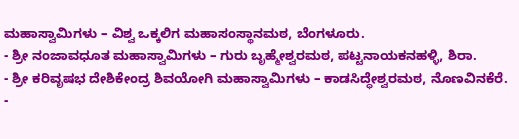ಮಹಾಸ್ವಾಮಿಗಳು – ವಿಶ್ವ ಒಕ್ಕಲಿಗ ಮಹಾಸಂಸ್ಥಾನಮಠ, ಬೆಂಗಳೂರು.
- ಶ್ರೀ ನಂಜಾವಧೂತ ಮಹಾಸ್ವಾಮಿಗಳು – ಗುರು ಬೃಹ್ಮೇಶ್ವರಮಠ, ಪಟ್ಟನಾಯಕನಹಳ್ಳಿ, ಶಿರಾ.
- ಶ್ರೀ ಕರಿವೃಷಭ ದೇಶಿಕೇಂದ್ರ ಶಿವಯೋಗಿ ಮಹಾಸ್ವಾಮಿಗಳು – ಕಾಡಸಿದ್ಧೇಶ್ವರಮಠ, ನೊಣವಿನಕೆರೆ.
-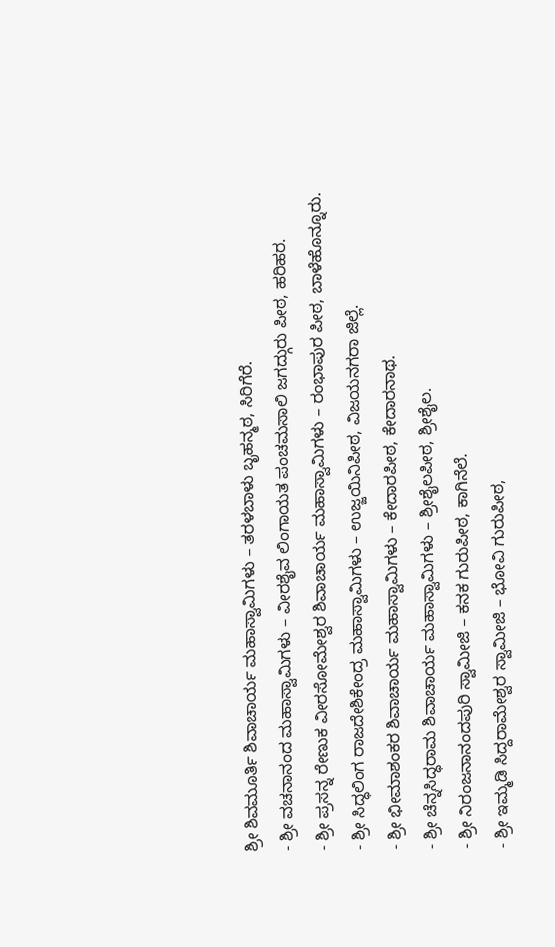ಶ್ರೀ ಶಿವಮೂರ್ತಿ ಶಿವಾಚಾರ್ಯ ಮಹಾಸ್ವಾಮಿಗಳು – ತರಳಬಾಳು ಬೃಹನ್ಮಠ, ಸಿರಿಗೆರೆ.
- ಶ್ರೀ ವಚನಾನಂದ ಮಹಾಸ್ವಾಮಿಗಳು – ವೀರಶೈವ ಲಿಂಗಾಯತ ಪಂಚಮಸಾಲಿ ಜಗದ್ಗುರು ಪೀಠ, ಹರಿಹರ.
- ಶ್ರೀ ಪ್ರಸನ್ನ ರೇಣುಕ ವೀರಸೋಮೇಶ್ವರ ಶಿವಾಚಾರ್ಯ ಮಹಾಸ್ವಾಮಿಗಳು – ರಂಭಾಪುರ ಪೀಠ, ಬಾಳೆಹೊನ್ನೂರು.
- ಶ್ರೀ ಸಿದ್ಧಲಿಂಗ ರಾಜದೇಶಿಕೇಂದ್ರ ಮಹಾಸ್ವಾಮಿಗಳು – ಉಜ್ಜಯಿನಿಪೀಠ, ವಿಜಯನಗರಾ ಜಿಲ್ಲೆ.
- ಶ್ರೀ ಭೀಮಾಶಂಕರ ಶಿವಾಚಾರ್ಯ ಮಹಾಸ್ವಾಮಿಗಳು – ಕೇದಾರಪೀಠ, ಕೇದಾರನಾಥ.
- ಶ್ರೀ ಚೆನ್ನಸಿದ್ಧರಾಮ ಶಿವಾಚಾರ್ಯ ಮಹಾಸ್ವಾಮಿಗಳು – ಶ್ರೀಶೈಲಪೀಠ, ಶ್ರೀಶೈಲ.
- ಶ್ರೀ ನಿರಂಜನಾನಂದಪುರಿ ಸ್ವಾಮೀಜಿ – ಕನಕ ಗುರುಪೀಠ, ಕಾಗಿನೆಲೆ.
- ಶ್ರೀ ಇಮ್ಮಡಿ ಸಿದ್ದರಾಮೇಶ್ವರ ಸ್ವಾಮೀಜಿ – ಭೋವಿ ಗುರುಪೀಠ,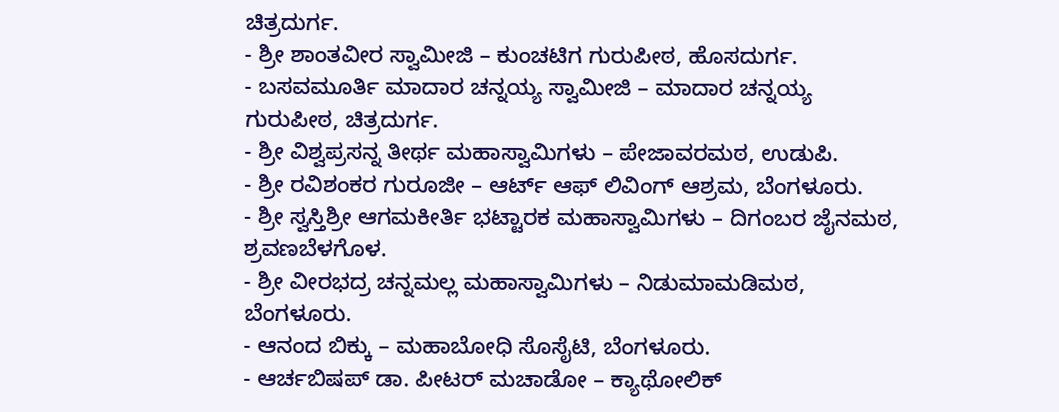ಚಿತ್ರದುರ್ಗ.
- ಶ್ರೀ ಶಾಂತವೀರ ಸ್ವಾಮೀಜಿ – ಕುಂಚಟಿಗ ಗುರುಪೀಠ, ಹೊಸದುರ್ಗ.
- ಬಸವಮೂರ್ತಿ ಮಾದಾರ ಚನ್ನಯ್ಯ ಸ್ವಾಮೀಜಿ – ಮಾದಾರ ಚನ್ನಯ್ಯ ಗುರುಪೀಠ, ಚಿತ್ರದುರ್ಗ.
- ಶ್ರೀ ವಿಶ್ವಪ್ರಸನ್ನ ತೀರ್ಥ ಮಹಾಸ್ವಾಮಿಗಳು – ಪೇಜಾವರಮಠ, ಉಡುಪಿ.
- ಶ್ರೀ ರವಿಶಂಕರ ಗುರೂಜೀ – ಆರ್ಟ್ ಆಫ್ ಲಿವಿಂಗ್ ಆಶ್ರಮ, ಬೆಂಗಳೂರು.
- ಶ್ರೀ ಸ್ವಸ್ತಿಶ್ರೀ ಆಗಮಕೀರ್ತಿ ಭಟ್ಟಾರಕ ಮಹಾಸ್ವಾಮಿಗಳು – ದಿಗಂಬರ ಜೈನಮಠ, ಶ್ರವಣಬೆಳಗೊಳ.
- ಶ್ರೀ ವೀರಭದ್ರ ಚನ್ನಮಲ್ಲ ಮಹಾಸ್ವಾಮಿಗಳು – ನಿಡುಮಾಮಡಿಮಠ, ಬೆಂಗಳೂರು.
- ಆನಂದ ಬಿಕ್ಕು – ಮಹಾಬೋಧಿ ಸೊಸೈಟಿ, ಬೆಂಗಳೂರು.
- ಆರ್ಚಬಿಷಪ್ ಡಾ. ಪೀಟರ್ ಮಚಾಡೋ – ಕ್ಯಾಥೋಲಿಕ್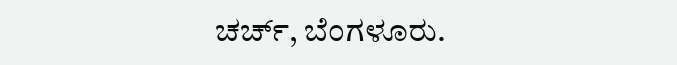ಚರ್ಚ್, ಬೆಂಗಳೂರು.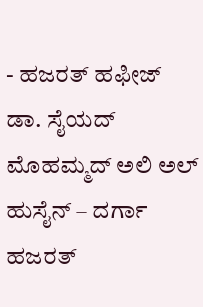- ಹಜರತ್ ಹಫೀಜ್ ಡಾ. ಸೈಯದ್ ಮೊಹಮ್ಮದ್ ಅಲಿ ಅಲ್ ಹುಸೈನ್ – ದರ್ಗಾ ಹಜರತ್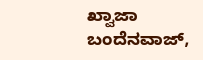ಖ್ವಾಜಾ ಬಂದೆನವಾಜ್,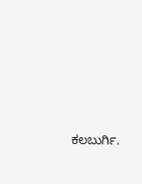ಕಲಬುರ್ಗಿ.